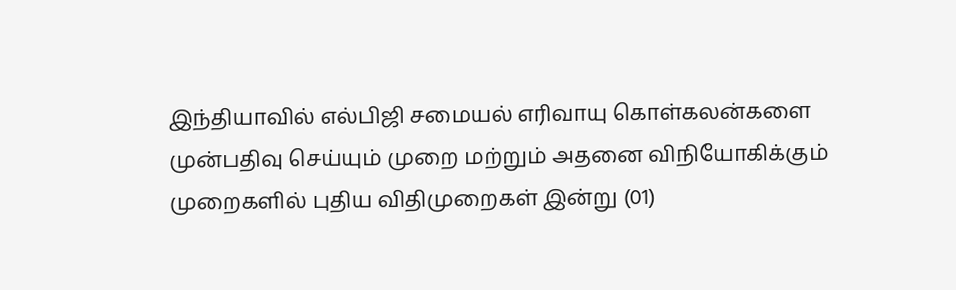இந்தியாவில் எல்பிஜி சமையல் எரிவாயு கொள்கலன்களை முன்பதிவு செய்யும் முறை மற்றும் அதனை விநியோகிக்கும் முறைகளில் புதிய விதிமுறைகள் இன்று (01)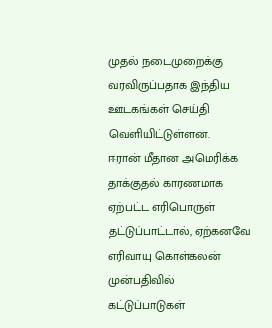முதல் நடைமுறைக்கு வரவிருப்பதாக இந்திய ஊடகங்கள் செய்தி வெளியிட்டுள்ளன.
ஈரான் மீதான அமெரிக்க தாக்குதல் காரணமாக ஏற்பட்ட எரிபொருள் தட்டுப்பாட்டால், ஏற்கனவே எரிவாயு கொள்கலன் முன்பதிவில் கட்டுப்பாடுகள்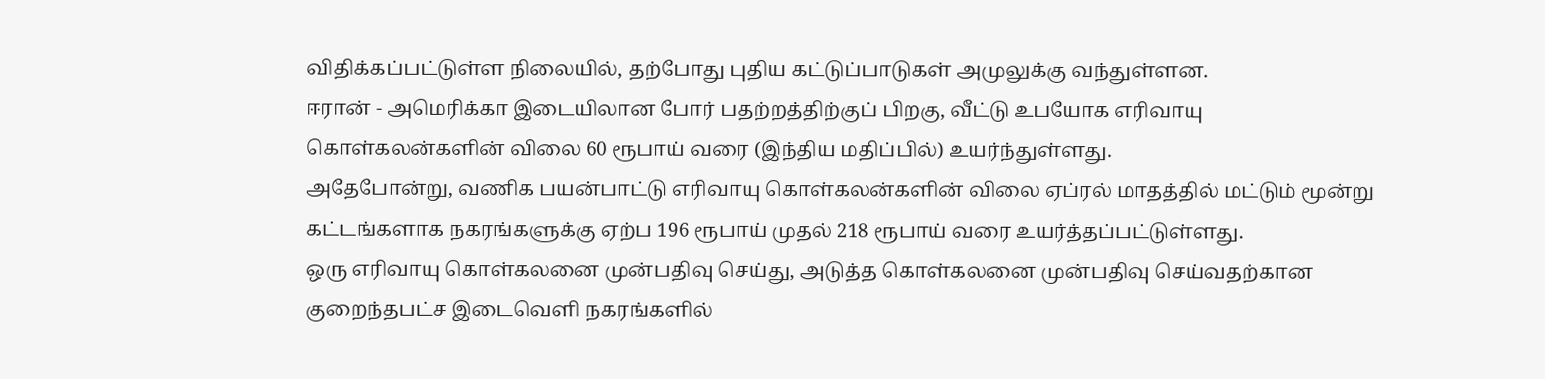விதிக்கப்பட்டுள்ள நிலையில், தற்போது புதிய கட்டுப்பாடுகள் அமுலுக்கு வந்துள்ளன.
ஈரான் - அமெரிக்கா இடையிலான போர் பதற்றத்திற்குப் பிறகு, வீட்டு உபயோக எரிவாயு கொள்கலன்களின் விலை 60 ரூபாய் வரை (இந்திய மதிப்பில்) உயர்ந்துள்ளது.
அதேபோன்று, வணிக பயன்பாட்டு எரிவாயு கொள்கலன்களின் விலை ஏப்ரல் மாதத்தில் மட்டும் மூன்று கட்டங்களாக நகரங்களுக்கு ஏற்ப 196 ரூபாய் முதல் 218 ரூபாய் வரை உயர்த்தப்பட்டுள்ளது.
ஒரு எரிவாயு கொள்கலனை முன்பதிவு செய்து, அடுத்த கொள்கலனை முன்பதிவு செய்வதற்கான குறைந்தபட்ச இடைவெளி நகரங்களில்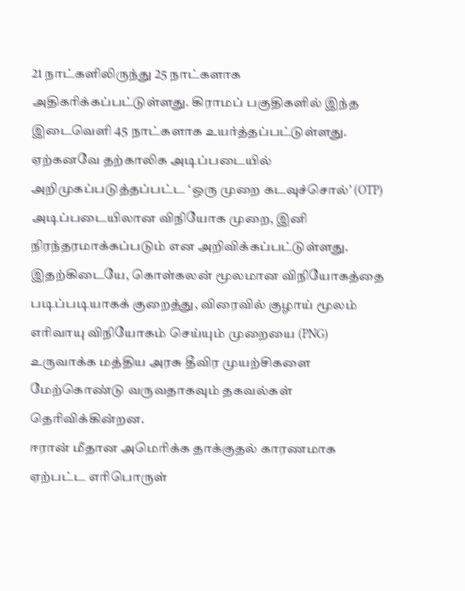21 நாட்களிலிருந்து 25 நாட்களாக அதிகரிக்கப்பட்டுள்ளது. கிராமப் பகுதிகளில் இந்த இடைவெளி 45 நாட்களாக உயர்த்தப்பட்டுள்ளது.
ஏற்கனவே தற்காலிக அடிப்படையில் அறிமுகப்படுத்தப்பட்ட ‘ஒரு முறை கடவுச்சொல்’ (OTP) அடிப்படையிலான விநியோக முறை, இனி நிரந்தரமாக்கப்படும் என அறிவிக்கப்பட்டுள்ளது.
இதற்கிடையே, கொள்கலன் மூலமான விநியோகத்தை படிப்படியாகக் குறைத்து, விரைவில் குழாய் மூலம் எரிவாயு விநியோகம் செய்யும் முறையை (PNG) உருவாக்க மத்திய அரசு தீவிர முயற்சிகளை மேற்கொண்டு வருவதாகவும் தகவல்கள் தெரிவிக்கின்றன.
ஈரான் மீதான அமெரிக்க தாக்குதல் காரணமாக ஏற்பட்ட எரிபொருள்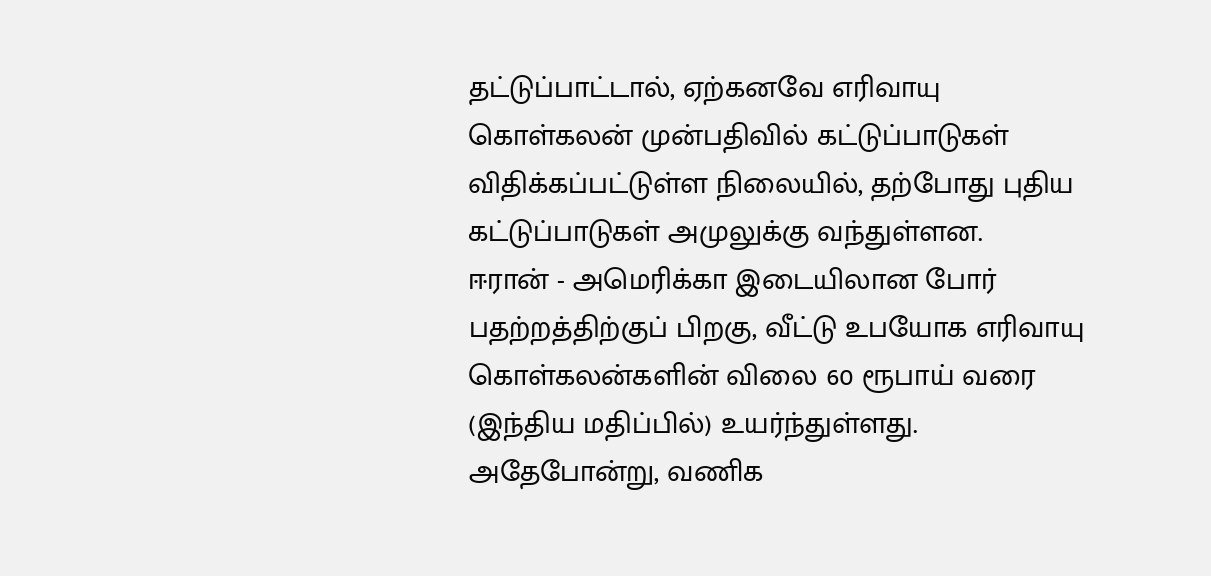தட்டுப்பாட்டால், ஏற்கனவே எரிவாயு கொள்கலன் முன்பதிவில் கட்டுப்பாடுகள் விதிக்கப்பட்டுள்ள நிலையில், தற்போது புதிய கட்டுப்பாடுகள் அமுலுக்கு வந்துள்ளன.
ஈரான் - அமெரிக்கா இடையிலான போர் பதற்றத்திற்குப் பிறகு, வீட்டு உபயோக எரிவாயு கொள்கலன்களின் விலை 60 ரூபாய் வரை (இந்திய மதிப்பில்) உயர்ந்துள்ளது.
அதேபோன்று, வணிக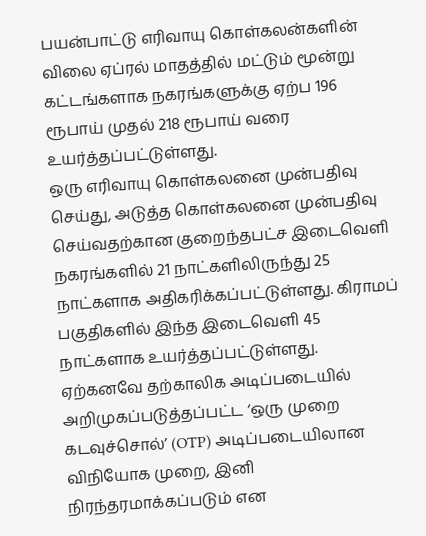பயன்பாட்டு எரிவாயு கொள்கலன்களின் விலை ஏப்ரல் மாதத்தில் மட்டும் மூன்று கட்டங்களாக நகரங்களுக்கு ஏற்ப 196 ரூபாய் முதல் 218 ரூபாய் வரை உயர்த்தப்பட்டுள்ளது.
ஒரு எரிவாயு கொள்கலனை முன்பதிவு செய்து, அடுத்த கொள்கலனை முன்பதிவு செய்வதற்கான குறைந்தபட்ச இடைவெளி நகரங்களில் 21 நாட்களிலிருந்து 25 நாட்களாக அதிகரிக்கப்பட்டுள்ளது. கிராமப் பகுதிகளில் இந்த இடைவெளி 45 நாட்களாக உயர்த்தப்பட்டுள்ளது.
ஏற்கனவே தற்காலிக அடிப்படையில் அறிமுகப்படுத்தப்பட்ட ‘ஒரு முறை கடவுச்சொல்’ (OTP) அடிப்படையிலான விநியோக முறை, இனி நிரந்தரமாக்கப்படும் என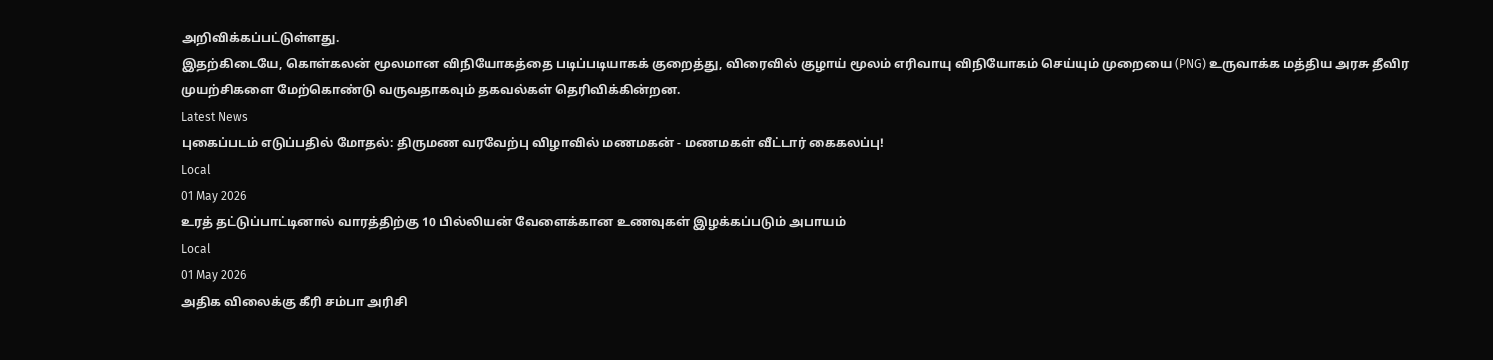அறிவிக்கப்பட்டுள்ளது.
இதற்கிடையே, கொள்கலன் மூலமான விநியோகத்தை படிப்படியாகக் குறைத்து, விரைவில் குழாய் மூலம் எரிவாயு விநியோகம் செய்யும் முறையை (PNG) உருவாக்க மத்திய அரசு தீவிர முயற்சிகளை மேற்கொண்டு வருவதாகவும் தகவல்கள் தெரிவிக்கின்றன.
Latest News
புகைப்படம் எடுப்பதில் மோதல்: திருமண வரவேற்பு விழாவில் மணமகன் - மணமகள் வீட்டார் கைகலப்பு!
Local
01 May 2026
உரத் தட்டுப்பாட்டினால் வாரத்திற்கு 10 பில்லியன் வேளைக்கான உணவுகள் இழக்கப்படும் அபாயம்
Local
01 May 2026
அதிக விலைக்கு கீரி சம்பா அரிசி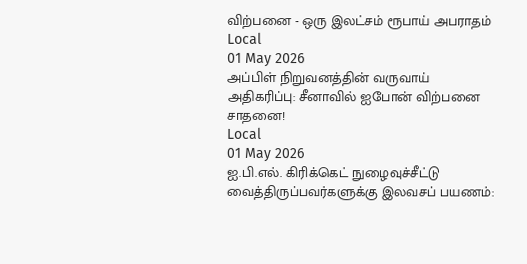விற்பனை - ஒரு இலட்சம் ரூபாய் அபராதம்
Local
01 May 2026
அப்பிள் நிறுவனத்தின் வருவாய் அதிகரிப்பு: சீனாவில் ஐபோன் விற்பனை சாதனை!
Local
01 May 2026
ஐ.பி.எல். கிரிக்கெட் நுழைவுச்சீட்டு வைத்திருப்பவர்களுக்கு இலவசப் பயணம்: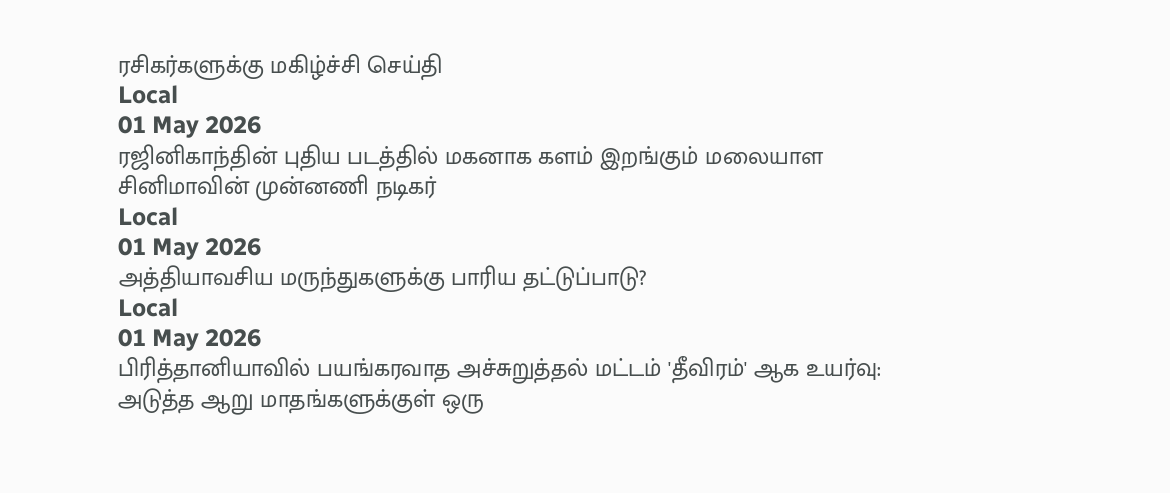ரசிகர்களுக்கு மகிழ்ச்சி செய்தி
Local
01 May 2026
ரஜினிகாந்தின் புதிய படத்தில் மகனாக களம் இறங்கும் மலையாள சினிமாவின் முன்னணி நடிகர்
Local
01 May 2026
அத்தியாவசிய மருந்துகளுக்கு பாரிய தட்டுப்பாடு?
Local
01 May 2026
பிரித்தானியாவில் பயங்கரவாத அச்சுறுத்தல் மட்டம் 'தீவிரம்' ஆக உயர்வு: அடுத்த ஆறு மாதங்களுக்குள் ஒரு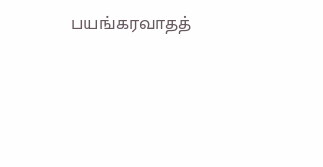பயங்கரவாதத்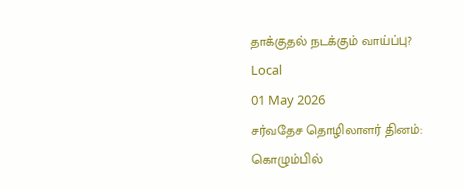தாக்குதல் நடக்கும் வாய்ப்பு?
Local
01 May 2026
சர்வதேச தொழிலாளர் தினம்: கொழும்பில்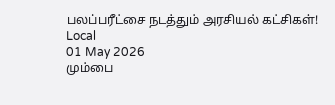பலப்பரீட்சை நடத்தும் அரசியல் கட்சிகள்!
Local
01 May 2026
மும்பை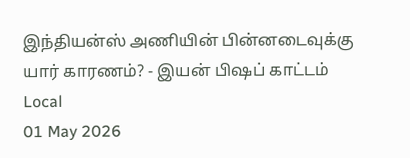இந்தியன்ஸ் அணியின் பின்னடைவுக்கு யார் காரணம்? - இயன் பிஷப் காட்டம்
Local
01 May 2026